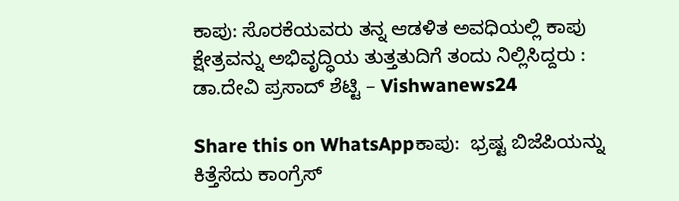ಕಾಪು: ಸೊರಕೆಯವರು ತನ್ನ ಆಡಳಿತ ಅವಧಿಯಲ್ಲಿ ಕಾಪು ಕ್ಷೇತ್ರವನ್ನು ಅಭಿವೃದ್ಧಿಯ ತುತ್ತತುದಿಗೆ ತಂದು ನಿಲ್ಲಿಸಿದ್ದರು : ಡಾ.ದೇವಿ ಪ್ರಸಾದ್ ಶೆಟ್ಟಿ – Vishwanews24

Share this on WhatsAppಕಾಪು:  ಭ್ರಷ್ಟ ಬಿಜೆಪಿಯನ್ನು ಕಿತ್ತೆಸೆದು ಕಾಂಗ್ರೆಸ್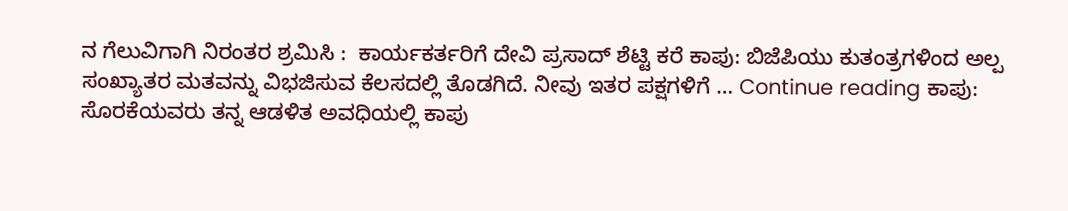ನ ಗೆಲುವಿಗಾಗಿ ನಿರಂತರ ಶ್ರಮಿಸಿ :  ಕಾರ್ಯಕರ್ತರಿಗೆ ದೇವಿ ಪ್ರಸಾದ್ ಶೆಟ್ಟಿ ಕರೆ ಕಾಪು: ಬಿಜೆಪಿಯು ಕುತಂತ್ರಗಳಿಂದ ಅಲ್ಪ ಸಂಖ್ಯಾತರ ಮತವನ್ನು ವಿಭಜಿಸುವ ಕೆಲಸದಲ್ಲಿ ತೊಡಗಿದೆ. ನೀವು ಇತರ ಪಕ್ಷಗಳಿಗೆ … Continue reading ಕಾಪು: ಸೊರಕೆಯವರು ತನ್ನ ಆಡಳಿತ ಅವಧಿಯಲ್ಲಿ ಕಾಪು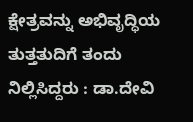ಕ್ಷೇತ್ರವನ್ನು ಅಭಿವೃದ್ಧಿಯ ತುತ್ತತುದಿಗೆ ತಂದು ನಿಲ್ಲಿಸಿದ್ದರು : ಡಾ.ದೇವಿ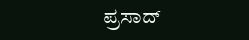ಪ್ರಸಾದ್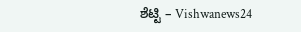ಶೆಟ್ಟಿ – Vishwanews24